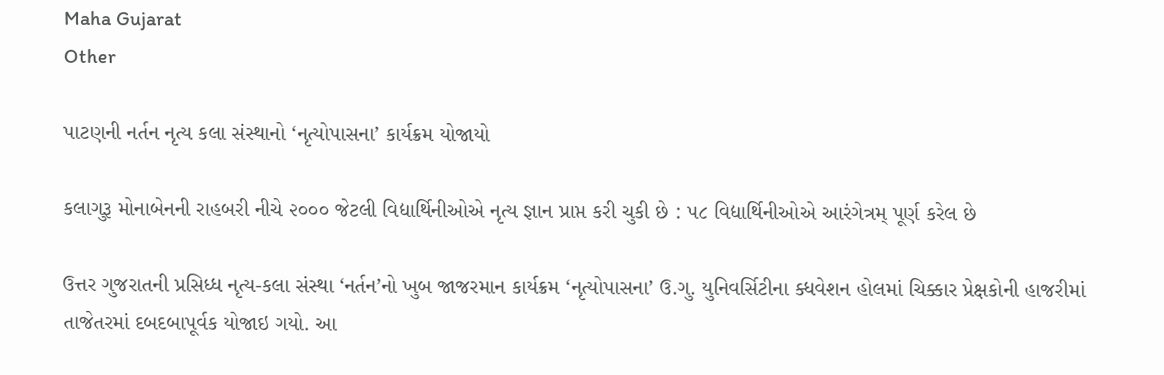Maha Gujarat
Other

પાટણની નર્તન નૃત્ય કલા સંસ્થાનો ‘નૃત્યોપાસના’ કાર્યક્રમ યોજાયો

કલાગુરૂ મોનાબેનની રાહબરી નીચે ૨૦૦૦ જેટલી વિદ્યાર્થિનીઓએ નૃત્ય જ્ઞાન પ્રાપ્ત કરી ચુકી છે : ૫૮ વિદ્યાર્થિનીઓએ આરંગેત્રમ્ પૂર્ણ કરેલ છે

ઉત્તર ગુજરાતની પ્રસિધ્ધ નૃત્ય-કલા સંસ્થા ‘નર્તન’નો ખુબ જાજરમાન કાર્યક્રમ ‘નૃત્યોપાસના’ ઉ.ગુ. યુનિવર્સિટીના ક્ધવેશન હોલમાં ચિક્કાર પ્રેક્ષકોની હાજરીમાં તાજેતરમાં દબદબાપૂર્વક યોજાઇ ગયો. આ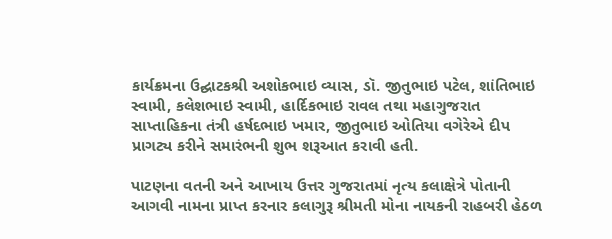કાર્યક્રમના ઉદ્ઘાટકશ્રી અશોકભાઇ વ્યાસ, ડૉ. જીતુભાઇ પટેલ, શાંતિભાઇ સ્વામી, કલેશભાઇ સ્વામી, હાર્દિકભાઇ રાવલ તથા મહાગુજરાત સાપ્તાહિકના તંત્રી હર્ષદભાઇ ખમાર, જીતુભાઇ ઓતિયા વગેરેએ દીપ પ્રાગટ્ય કરીને સમારંભની શુભ શરૂઆત કરાવી હતી.

પાટણના વતની અને આખાય ઉત્તર ગુજરાતમાં નૃત્ય કલાક્ષેત્રે પોતાની આગવી નામના પ્રાપ્ત કરનાર કલાગુરૂ શ્રીમતી મોના નાયકની રાહબરી હેઠળ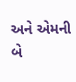અને એમની બે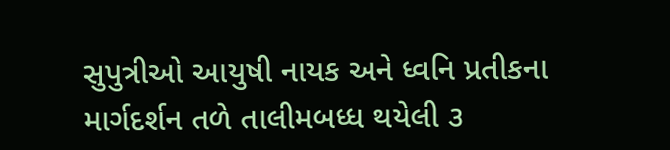સુપુત્રીઓ આયુષી નાયક અને ધ્વનિ પ્રતીકના માર્ગદર્શન તળે તાલીમબધ્ધ થયેલી ૩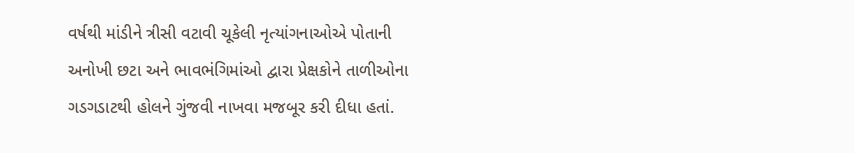વર્ષથી માંડીને ત્રીસી વટાવી ચૂકેલી નૃત્યાંગનાઓએ પોતાની અનોખી છટા અને ભાવભંગિમાંઓ દ્વારા પ્રેક્ષકોને તાળીઓના ગડગડાટથી હોલને ગુંજવી નાખવા મજબૂર કરી દીધા હતાં.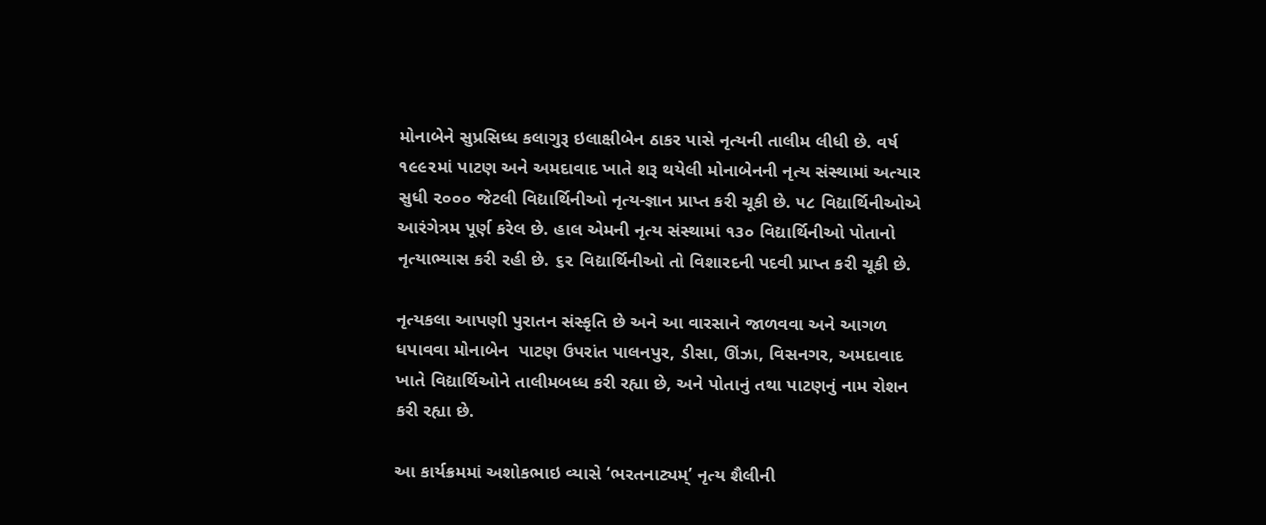મોનાબેને સુપ્રસિધ્ધ કલાગુરૂ ઇલાક્ષીબેન ઠાકર પાસે નૃત્યની તાલીમ લીધી છે. વર્ષ ૧૯૯૨માં પાટણ અને અમદાવાદ ખાતે શરૂ થયેલી મોનાબેનની નૃત્ય સંસ્થામાં અત્યાર સુધી ૨૦૦૦ જેટલી વિદ્યાર્થિનીઓ નૃત્ય-જ્ઞાન પ્રાપ્ત કરી ચૂકી છે. ૫૮ વિદ્યાર્થિનીઓએ આરંગેત્રમ પૂર્ણ કરેલ છે. હાલ એમની નૃત્ય સંસ્થામાં ૧૩૦ વિદ્યાર્થિનીઓ પોતાનો નૃત્યાભ્યાસ કરી રહી છે. ૬૨ વિદ્યાર્થિનીઓ તો વિશારદની પદવી પ્રાપ્ત કરી ચૂકી છે.

નૃત્યકલા આપણી પુરાતન સંસ્કૃતિ છે અને આ વારસાને જાળવવા અને આગળ ધપાવવા મોનાબેન  પાટણ ઉપરાંત પાલનપુર, ડીસા, ઊંઝા, વિસનગર, અમદાવાદ ખાતે વિદ્યાર્થિઓને તાલીમબધ્ધ કરી રહ્યા છે, અને પોતાનું તથા પાટણનું નામ રોશન કરી રહ્યા છે.

આ કાર્યક્રમમાં અશોકભાઇ વ્યાસે ‘ભરતનાટ્યમ્’ નૃત્ય શૈલીની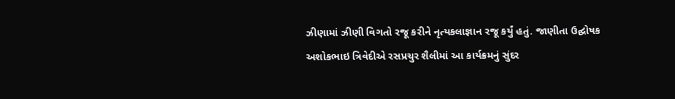ઝીણામાં ઝીણી વિગતો રજૂ કરીને નૃત્યકલાજ્ઞાન રજૂ કર્યું હતું. જાણીતા ઉદ્ઘોષક અશોકભાઇ ત્રિવેદીએ રસપ્રચુર શૈલીમાં આ કાર્યક્રમનું સુંદર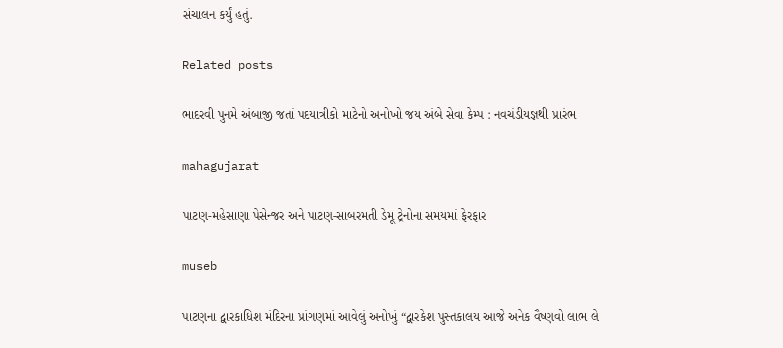સંચાલન કર્યું હતું.

Related posts

ભાદરવી પુનમે અંબાજી જતાં પદયાત્રીકો માટેનો અનોખો જય અંબે સેવા કેમ્પ : નવચંડીયજ્ઞથી પ્રારંભ

mahagujarat

પાટણ-મહેસાણા પેસેન્જર અને પાટણ-સાબરમતી ડેમૂ ટ્રેનોના સમયમાં ફેરફાર

museb

પાટણના દ્વારકાધિશ મંદિરના પ્રાંગણમાં આવેલું અનોખું “દ્વારકેશ પુસ્તકાલય આજે અનેક વૈષ્ણવો લાભ લે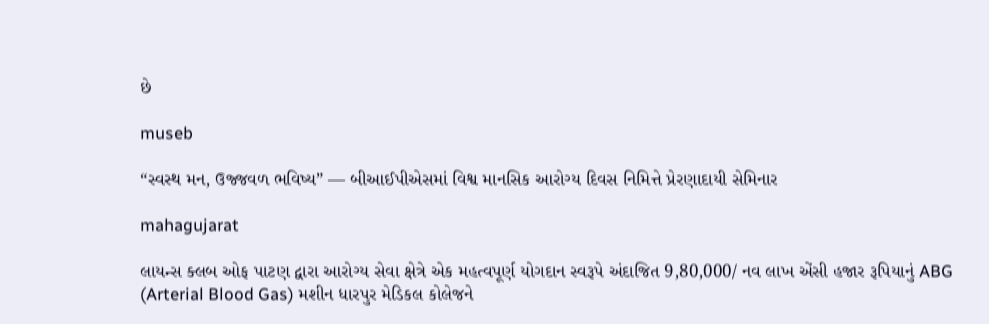છે

museb

“સ્વસ્થ મન, ઉજ્જવળ ભવિષ્ય” — બીઆઈપીએસમાં વિશ્વ માનસિક આરોગ્ય દિવસ નિમિત્તે પ્રેરણાદાયી સેમિનાર

mahagujarat

લાયન્સ ક્લબ ઓફ પાટણ દ્વારા આરોગ્ય સેવા ક્ષેત્રે એક મહત્વપૂર્ણ યોગદાન સ્વરૂપે અંદાજિત 9,80,000/ નવ લાખ એંસી હજાર રૂપિયાનું ABG (Arterial Blood Gas) મશીન ધારપુર મેડિકલ કોલેજને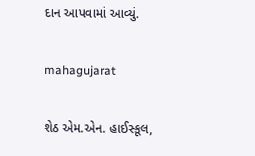દાન આપવામાં આવ્યું.

mahagujarat

શેઠ એમ.એન. હાઈસ્કૂલ,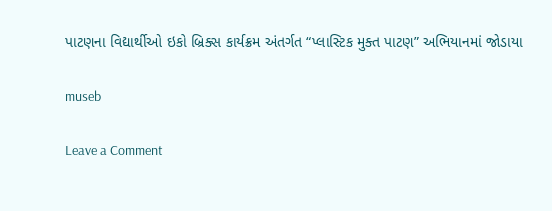પાટણના વિદ્યાર્થીઓ ઇકો બ્રિક્સ કાર્યક્રમ અંતર્ગત “પ્લાસ્ટિક મુક્ત પાટણ” અભિયાનમાં જોડાયા

museb

Leave a Comment